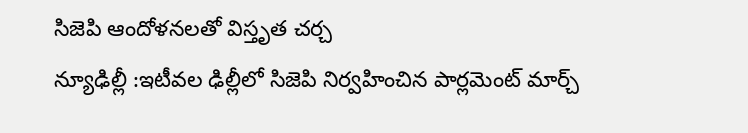సిజెపి ఆందోళనలతో విస్తృత చర్చ
న్యూఢిల్లీ :ఇటీవల ఢిల్లీలో సిజెపి నిర్వహించిన పార్లమెంట్ మార్చ్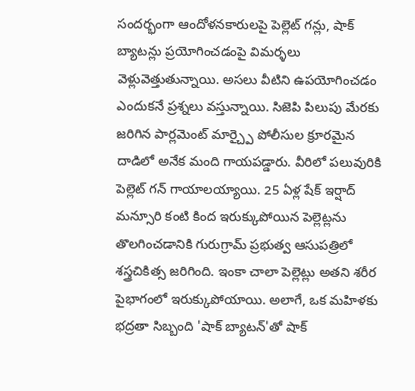సందర్భంగా ఆందోళనకారులపై పెల్లెట్ గన్లు, షాక్ బ్యాటన్లు ప్రయోగించడంపై విమర్ళలు వెళ్లువెత్తుతున్నాయి. అసలు వీటిని ఉపయోగించడం ఎందుకనే ప్రశ్నలు వస్తున్నాయి. సిజెపి పిలుపు మేరకు జరిగిన పార్లమెంట్ మార్చ్పై పోలీసుల క్రూరమైన దాడిలో అనేక మంది గాయపడ్డారు. వీరిలో పలువురికి పెల్లెట్ గన్ గాయాలయ్యాయి. 25 ఏళ్ల షేక్ ఇర్షాద్ మన్సూరి కంటి కింద ఇరుక్కుపోయిన పెల్లెట్లను తొలగించడానికి గురుగ్రామ్ ప్రభుత్వ ఆసుపత్రిలో శస్త్రచికిత్స జరిగింది. ఇంకా చాలా పెల్లెట్లు అతని శరీర పైభాగంలో ఇరుక్కుపోయాయి. అలాగే, ఒక మహిళకు భద్రతా సిబ్బంది 'షాక్ బ్యాటన్'తో షాక్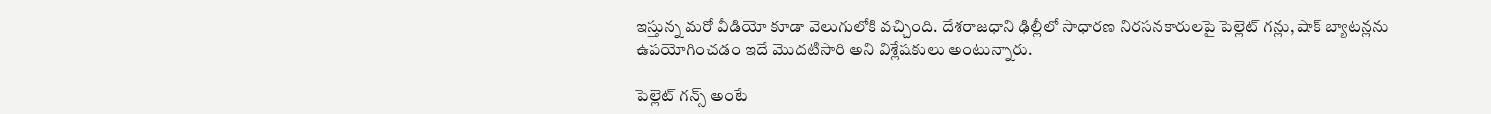ఇస్తున్న మరో వీడియో కూడా వెలుగులోకి వచ్చింది. దేశరాజధాని ఢిల్లీలో సాధారణ నిరసనకారులపై పెల్లెట్ గన్లు, షాక్ బ్యాటన్లను ఉపయోగించడం ఇదే మొదటిసారి అని విశ్లేషకులు అంటున్నారు.

పెల్లెట్ గన్స్ అంటే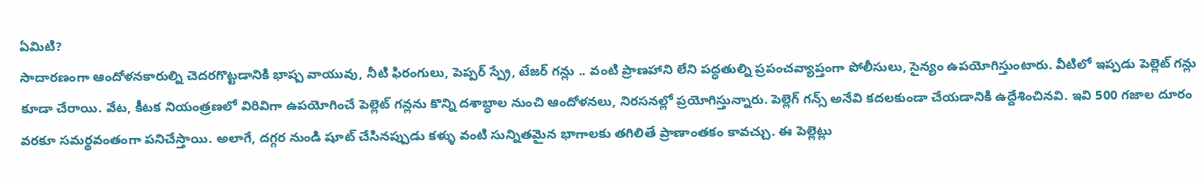ఏమిటి?
సాదారణంగా ఆందోళనకారుల్ని చెదరగొట్టడానికి భాష్ప వాయువు, నీటి ఫిరంగులు, పెప్పర్ స్ప్రే, టేజర్ గన్లు .. వంటి ప్రాణహాని లేని పద్ధతుల్ని ప్రపంచవ్యాప్తంగా పోలీసులు, సైన్యం ఉపయోగిస్తుంటారు. వీటిలో ఇప్పడు పెల్లెట్ గన్లు కూడా చేరాయి. వేట, కీటక నియంత్రణలో విరివిగా ఉపయోగించే పెల్లెట్ గన్లను కొన్ని దశాబ్ధాల నుంచి ఆందోళనలు, నిరసనల్లో ప్రయోగిస్తున్నారు. పెల్లెగ్ గన్స్ అనేవి కదలకుండా చేయడానికి ఉద్దేశించినవి. ఇవి 500 గజాల దూరం వరకూ సమర్థవంతంగా పనిచేస్తాయి. అలాగే, దగ్గర నుండి షూట్ చేసినప్పుడు కళ్ళు వంటి సున్నితమైన భాగాలకు తగిలితే ప్రాణాంతకం కావచ్చు. ఈ పెల్లెట్లు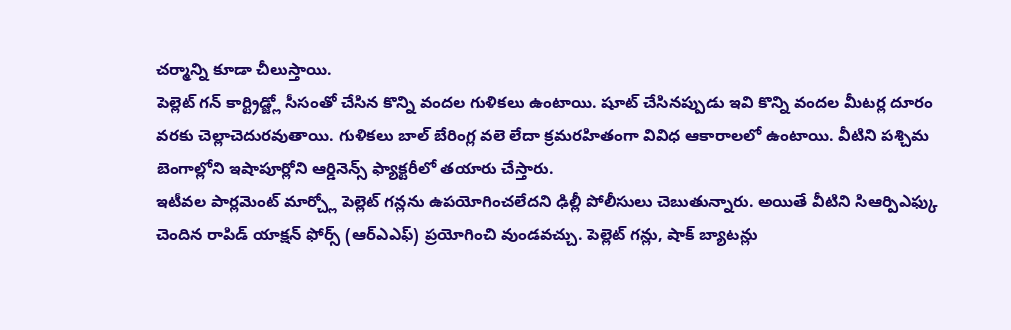చర్మాన్ని కూడా చీలుస్తాయి.
పెల్లెట్ గన్ కార్ట్రిడ్జ్లో సీసంతో చేసిన కొన్ని వందల గుళికలు ఉంటాయి. షూట్ చేసినప్పుడు ఇవి కొన్ని వందల మీటర్ల దూరం వరకు చెల్లాచెదురవుతాయి. గుళికలు బాల్ బేరింగ్ల వలె లేదా క్రమరహితంగా వివిధ ఆకారాలలో ఉంటాయి. వీటిని పశ్చిమ బెంగాల్లోని ఇషాపూర్లోని ఆర్డినెన్స్ ఫ్యాక్టరీలో తయారు చేస్తారు.
ఇటీవల పార్లమెంట్ మార్చ్లో పెల్లెట్ గన్లను ఉపయోగించలేదని ఢిల్లీ పోలీసులు చెబుతున్నారు. అయితే వీటిని సిఆర్పిఎఫ్కు చెందిన రాపిడ్ యాక్షన్ ఫోర్స్ (ఆర్ఎఎఫ్) ప్రయోగించి వుండవచ్చు. పెల్లెట్ గన్లు, షాక్ బ్యాటన్లు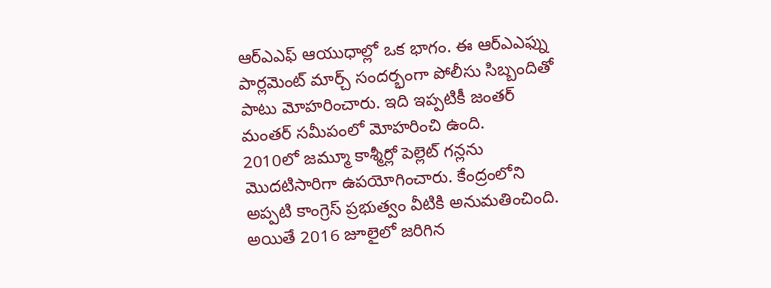ఆర్ఎఎఫ్ ఆయుధాల్లో ఒక భాగం. ఈ ఆర్ఎఎఫ్ను పార్లమెంట్ మార్చ్ సందర్భంగా పోలీసు సిబ్బందితో పాటు మోహరించారు. ఇది ఇప్పటికీ జంతర్ మంతర్ సమీపంలో మోహరించి ఉంది.
2010లో జమ్మూ కాశ్మీర్లో పెల్లెట్ గన్లను మొదటిసారిగా ఉపయోగించారు. కేంద్రంలోని అప్పటి కాంగ్రెస్ ప్రభుత్వం వీటికి అనుమతించింది. అయితే 2016 జూలైలో జరిగిన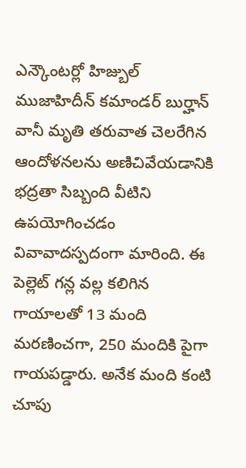ఎన్కౌంటర్లో హిజ్బుల్ ముజాహిదీన్ కమాండర్ బుర్హాన్ వానీ మృతి తరువాత చెలరేగిన ఆందోళనలను అణిచివేయడానికి భద్రతా సిబ్బంది వీటిని ఉపయోగించడం వివావాదస్పదంగా మారింది. ఈ పెల్లెట్ గన్ల వల్ల కలిగిన గాయాలతో 13 మంది మరణించగా, 250 మందికి పైగా గాయపడ్డారు. అనేక మంది కంటి చూపు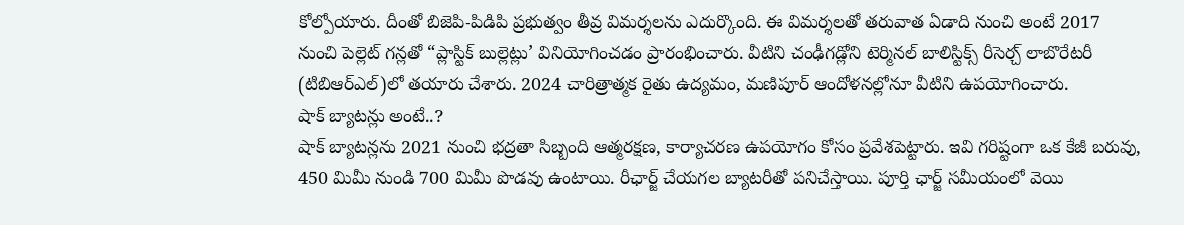కోల్పోయారు. దీంతో బిజెపి-పిడిపి ప్రభుత్వం తీవ్ర విమర్శలను ఎదుర్కొంది. ఈ విమర్శలతో తరువాత ఏడాది నుంచి అంటే 2017 నుంచి పెల్లెట్ గన్లతో “ప్లాస్టిక్ బుల్లెట్లు’ వినియోగించడం ప్రారంభించారు. వీటిని చంఢీగడ్లోని టెర్మినల్ బాలిస్టిక్స్ రీసెర్చ్ లాబొరేటరీ (టిబిఆర్ఎల్)లో తయారు చేశారు. 2024 చారిత్రాత్మక రైతు ఉద్యమం, మణిపూర్ ఆందోళనల్లోనూ వీటిని ఉపయోగించారు.
షాక్ బ్యాటన్లు అంటే..?
షాక్ బ్యాటన్లను 2021 నుంచి భద్రతా సిబ్బంది ఆత్మరక్షణ, కార్యాచరణ ఉపయోగం కోసం ప్రవేశపెట్టారు. ఇవి గరిష్టంగా ఒక కేజీ బరువు, 450 మిమీ నుండి 700 మిమీ పొడవు ఉంటాయి. రీఛార్జ్ చేయగల బ్యాటరీతో పనిచేస్తాయి. పూర్తి ఛార్జ్ సమీయంలో వెయి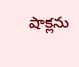షాక్లను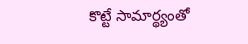కొట్టే సామార్థ్యంతో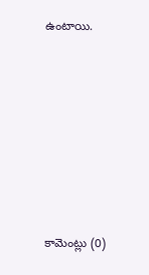ఉంటాయి.








కామెంట్లు (0)